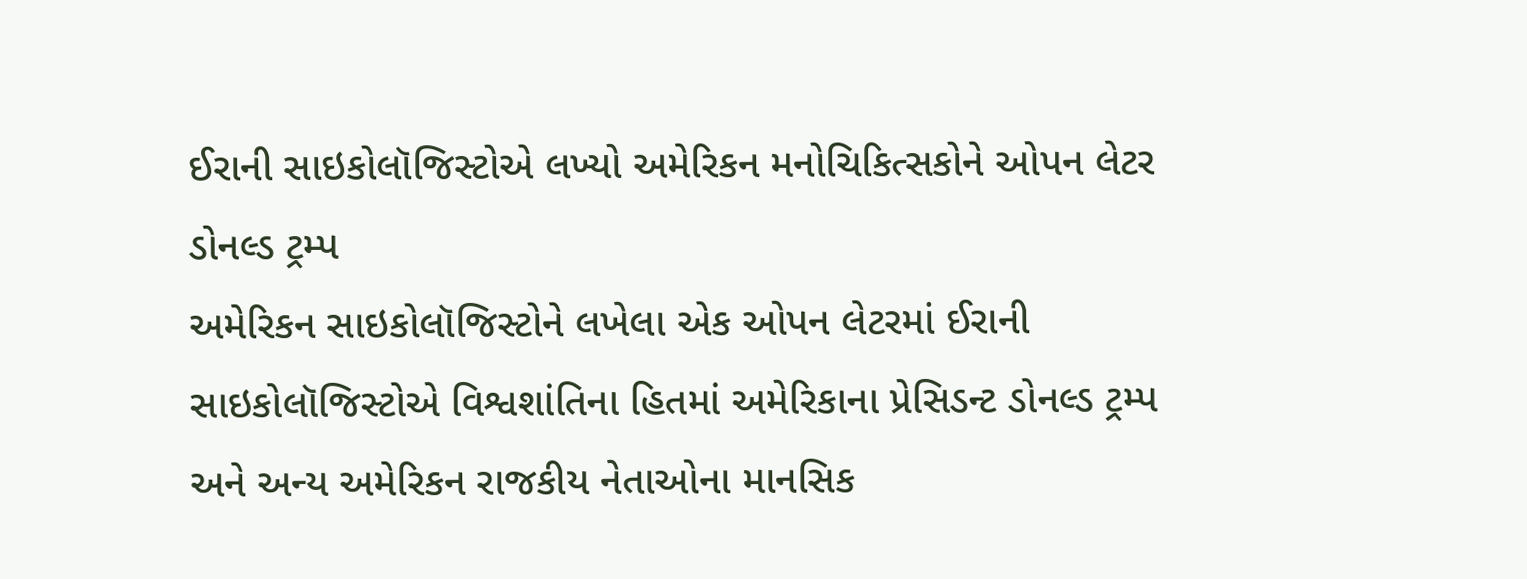ઈરાની સાઇકોલૉજિસ્ટોએ લખ્યો અમેરિકન મનોચિકિત્સકોને ઓપન લેટર
ડોનલ્ડ ટ્રમ્પ
અમેરિકન સાઇકોલૉજિસ્ટોને લખેલા એક ઓપન લેટરમાં ઈરાની સાઇકોલૉજિસ્ટોએ વિશ્વશાંતિના હિતમાં અમેરિકાના પ્રેસિડન્ટ ડોનલ્ડ ટ્રમ્પ અને અન્ય અમેરિકન રાજકીય નેતાઓના માનસિક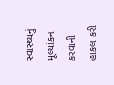સ્વાસ્થ્યનું મૂલ્યાંકન કરવાની હાકલ કરી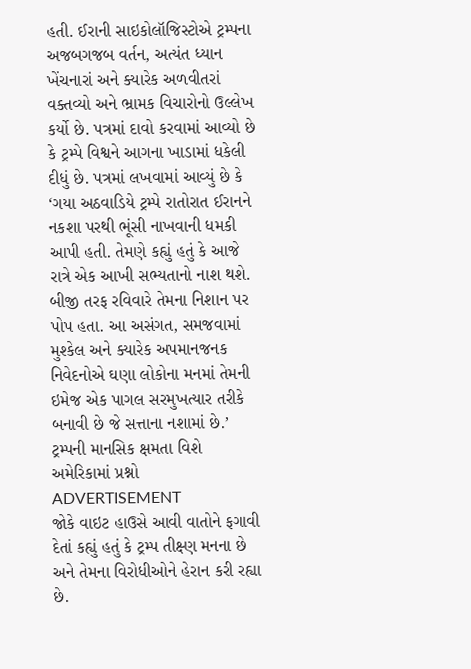હતી. ઈરાની સાઇકોલૉજિસ્ટોએ ટ્રમ્પના અજબગજબ વર્તન, અત્યંત ધ્યાન ખેંચનારાં અને ક્યારેક અળવીતરાં વક્તવ્યો અને ભ્રામક વિચારોનો ઉલ્લેખ કર્યો છે. પત્રમાં દાવો કરવામાં આવ્યો છે કે ટ્રમ્પે વિશ્વને આગના ખાડામાં ધકેલી દીધું છે. પત્રમાં લખવામાં આવ્યું છે કે ‘ગયા અઠવાડિયે ટ્રમ્પે રાતોરાત ઈરાનને નકશા પરથી ભૂંસી નાખવાની ધમકી આપી હતી. તેમણે કહ્યું હતું કે આજે રાત્રે એક આખી સભ્યતાનો નાશ થશે. બીજી તરફ રવિવારે તેમના નિશાન પર પોપ હતા. આ અસંગત, સમજવામાં મુશ્કેલ અને ક્યારેક અપમાનજનક નિવેદનોએ ઘણા લોકોના મનમાં તેમની ઇમેજ એક પાગલ સરમુખત્યાર તરીકે બનાવી છે જે સત્તાના નશામાં છે.’
ટ્રમ્પની માનસિક ક્ષમતા વિશે અમેરિકામાં પ્રશ્નો
ADVERTISEMENT
જોકે વાઇટ હાઉસે આવી વાતોને ફગાવી દેતાં કહ્યું હતું કે ટ્રમ્પ તીક્ષ્ણ મનના છે અને તેમના વિરોધીઓને હેરાન કરી રહ્યા છે.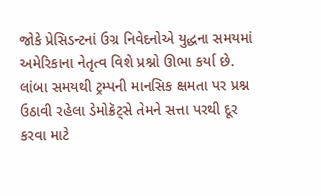જોકે પ્રેસિડન્ટનાં ઉગ્ર નિવેદનોએ યુદ્ધના સમયમાં અમેરિકાના નેતૃત્વ વિશે પ્રશ્નો ઊભા કર્યા છે. લાંબા સમયથી ટ્રમ્પની માનસિક ક્ષમતા પર પ્રશ્ન ઉઠાવી રહેલા ડેમોક્રૅટ્સે તેમને સત્તા પરથી દૂર કરવા માટે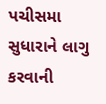પચીસમા સુધારાને લાગુ કરવાની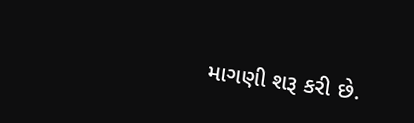માગણી શરૂ કરી છે.